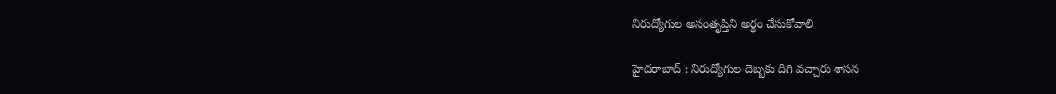నిరుద్యోగుల అసంతృప్తిని అర్థం చేసుకోవాలి

హైద‌రాబాద్ : నిరుద్యోగుల దెబ్బ‌కు దిగి వ‌చ్చారు శాసన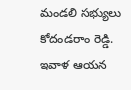మండ‌లి స‌భ్యులు కోదండ‌రాం రెడ్డి. ఇవాళ ఆయ‌న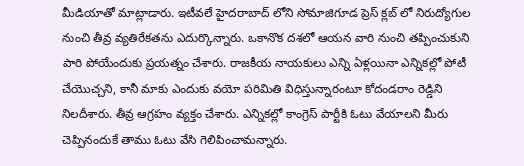మీడియాతో మాట్లాడారు. ఇటీవ‌లే హైద‌రాబాద్ లోని సోమాజిగూడ ప్రెస్ క్ల‌బ్ లో నిరుద్యోగుల నుంచి తీవ్ర వ్య‌తిరేక‌త‌ను ఎదుర్కొన్నారు. ఒకానొక ద‌శ‌లో ఆయ‌న వారి నుంచి త‌ప్పించుకుని పారి పోయేందుకు ప్ర‌య‌త్నం చేశారు. రాజ‌కీయ నాయ‌కులు ఎన్ని ఏళ్ల‌యినా ఎన్నిక‌ల్లో పోటీ చేయొచ్చ‌ని, కానీ మాకు ఎందుకు వ‌యో ప‌రిమితి విధిస్తున్నారంటూ కోదండ‌రాం రెడ్డిని నిల‌దీశారు. తీవ్ర ఆగ్ర‌హం వ్య‌క్తం చేశారు. ఎన్నిక‌ల్లో కాంగ్రెస్ పార్టీకి ఓటు వేయాల‌ని మీరు చెప్పినందుకే తాము ఓటు వేసి గెలిపించామ‌న్నారు.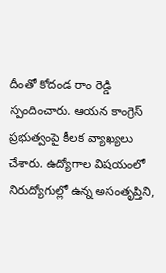దీంతో కోదండ రాం రెడ్డి స్పందించారు. ఆయ‌న కాంగ్రెస్ ప్ర‌భుత్వంపై కీల‌క వ్యాఖ్య‌లు చేశారు. ఉద్యోగాల విషయంలో నిరుద్యోగుల్లో ఉన్న అసంతృప్తిని,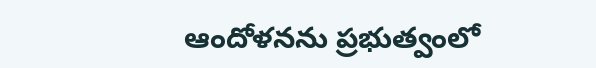ఆందోళనను ప్రభుత్వంలో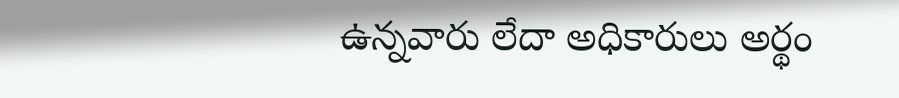ఉన్నవారు లేదా అధికారులు అర్థం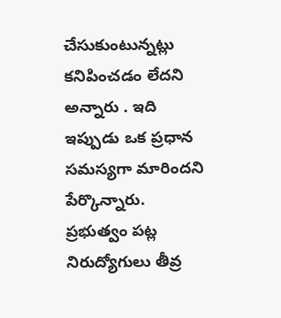చేసుకుంటున్నట్లు కనిపించడం లేదని అన్నారు . ఇది ఇప్పుడు ఒక ప్రధాన సమస్యగా మారిందని పేర్కొన్నారు. ప్రభుత్వం పట్ల నిరుద్యోగులు తీవ్ర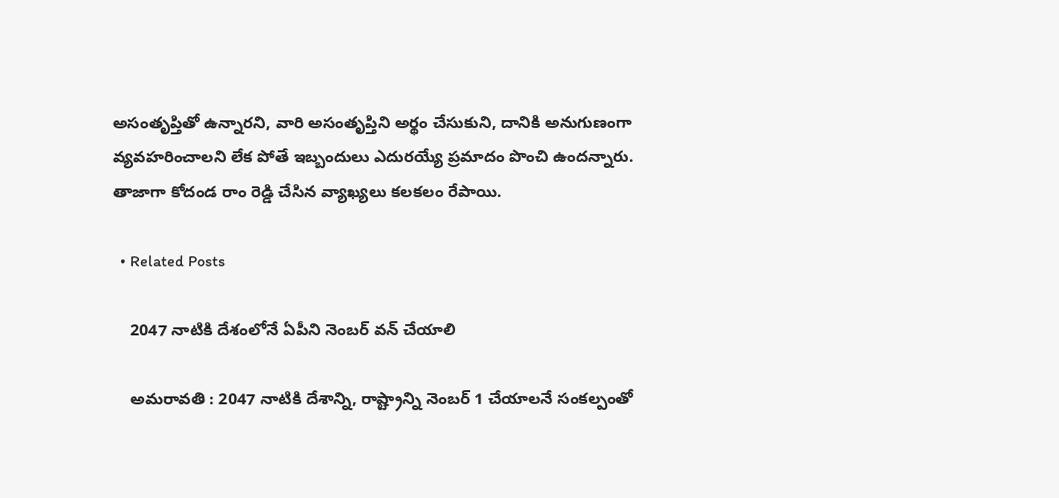అసంతృప్తితో ఉన్నారని, వారి అసంతృప్తిని అర్థం చేసుకుని, దానికి అనుగుణంగా వ్యవహరించాల‌ని లేక పోతే ఇబ్బందులు ఎదురయ్యే ప్ర‌మాదం పొంచి ఉంద‌న్నారు. తాజాగా కోదండ రాం రెడ్డి చేసిన వ్యాఖ్య‌లు క‌ల‌క‌లం రేపాయి.

  • Related Posts

    2047 నాటికి దేశంలోనే ఏపీని నెంబ‌ర్ వ‌న్ చేయాలి

    అమ‌రావ‌తి : 2047 నాటికి దేశాన్ని, రాష్ట్రాన్ని నెంబర్ 1 చేయాలనే సంకల్పంతో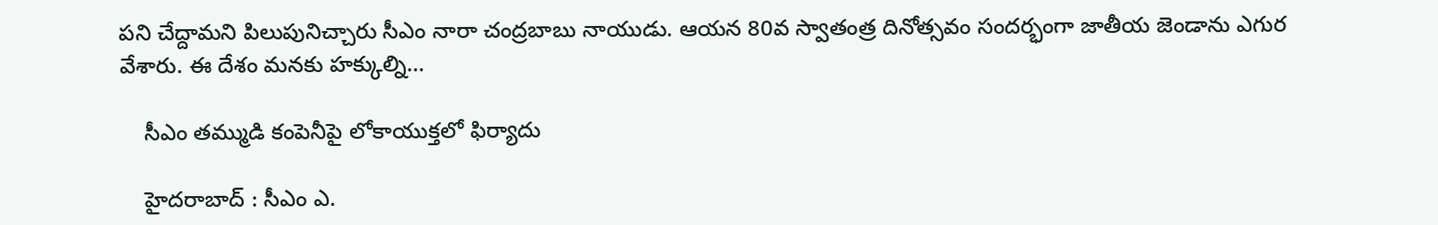పని చేద్దామ‌ని పిలుపునిచ్చారు సీఎం నారా చంద్ర‌బాబు నాయుడు. ఆయ‌న 80వ స్వాతంత్ర దినోత్స‌వం సంద‌ర్భంగా జాతీయ జెండాను ఎగుర వేశారు. ఈ దేశం మనకు హక్కుల్ని…

    సీఎం త‌మ్ముడి కంపెనీపై లోకాయుక్త‌లో ఫిర్యాదు

    హైద‌రాబాద్ : సీఎం ఎ.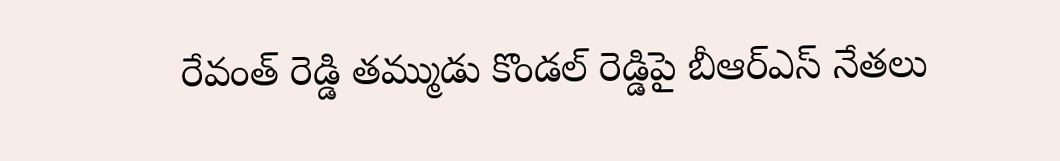రేవంత్ రెడ్డి త‌మ్ముడు కొండ‌ల్ రెడ్డిపై బీఆర్ఎస్ నేత‌లు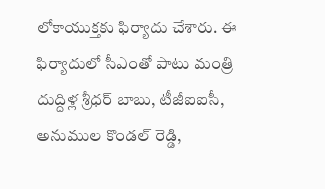లోకాయుక్త‌కు ఫిర్యాదు చేశారు. ఈ ఫిర్యాదులో సీఎంతో పాటు మంత్రి దుద్దిళ్ల శ్రీ‌ధ‌ర్ బాబు, టీజీఐఐసీ, అనుముల కొండ‌ల్ రెడ్డి,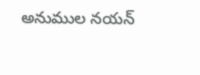అనుముల న‌య‌న్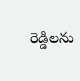రెడ్డిల‌ను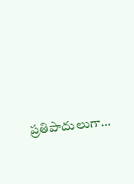ప్ర‌తిపాదులుగా…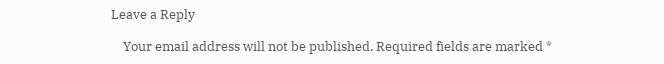Leave a Reply

    Your email address will not be published. Required fields are marked *